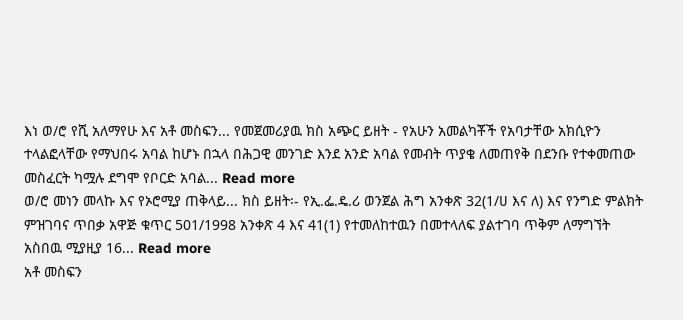እነ ወ/ሮ የሺ አለማየሁ እና አቶ መስፍን... የመጀመሪያዉ ክስ አጭር ይዘት - የአሁን አመልካቾች የአባታቸው አክሲዮን ተላልፎላቸው የማህበሩ አባል ከሆኑ በኋላ በሕጋዊ መንገድ እንደ አንድ አባል የመብት ጥያቄ ለመጠየቅ በደንቡ የተቀመጠው መስፈርት ካሟሉ ደግሞ የቦርድ አባል... Read more
ወ/ሮ መነን መላኩ እና የኦሮሚያ ጠቅላይ... ክስ ይዘት፡- የኢ.ፌ.ዴ.ሪ ወንጀል ሕግ አንቀጽ 32(1/ሀ እና ለ) እና የንግድ ምልክት ምዝገባና ጥበቃ አዋጅ ቁጥር 501/1998 አንቀጽ 4 እና 41(1) የተመለከተዉን በመተላለፍ ያልተገባ ጥቅም ለማግኘት አስበዉ ሚያዚያ 16... Read more
አቶ መስፍን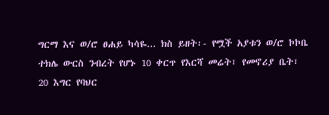ግርማ እና ወ/ሮ ፀሐይ ካሳዬ... ክስ ይዘት፡- የሟች አያቱን ወ/ሮ ኮኮቤ ተክሌ ውርስ ንብረት የሆኑ 10 ቀርጥ የእርሻ መሬት፣ የመኖሪያ ቤት፣ 20 እግር የባህር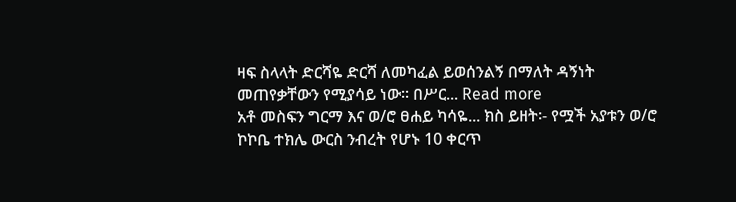ዛፍ ስላላት ድርሻዬ ድርሻ ለመካፈል ይወሰንልኝ በማለት ዳኝነት መጠየቃቸውን የሚያሳይ ነው፡፡ በሥር... Read more
አቶ መስፍን ግርማ እና ወ/ሮ ፀሐይ ካሳዬ... ክስ ይዘት፡- የሟች አያቱን ወ/ሮ ኮኮቤ ተክሌ ውርስ ንብረት የሆኑ 10 ቀርጥ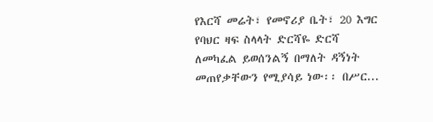የእርሻ መሬት፣ የመኖሪያ ቤት፣ 20 እግር የባህር ዛፍ ስላላት ድርሻዬ ድርሻ ለመካፈል ይወሰንልኝ በማለት ዳኝነት መጠየቃቸውን የሚያሳይ ነው፡፡ በሥር...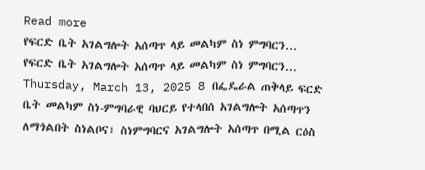Read more
የፍርድ ቤት አገልግሎት አሰጣጥ ላይ መልካም ስነ ምግባርን... የፍርድ ቤት አገልግሎት አሰጣጥ ላይ መልካም ስነ ምግባርን... Thursday, March 13, 2025 8 በፌዴራል ጠቅላይ ፍርድ ቤት መልካም ስነ-ምግባራዊ ባህርይ የተላበሰ አገልግሎት አሰጣጥን ለማጎልበት ስነልቦና፣ ስነምግባርና አገልግሎት አሰጣጥ በሚል ርዕስ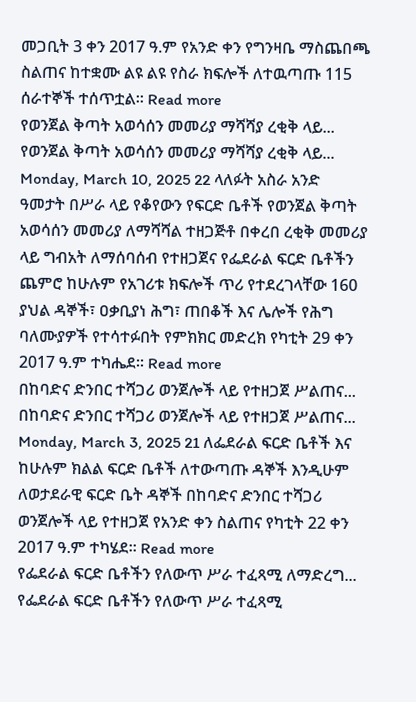መጋቢት 3 ቀን 2017 ዓ.ም የአንድ ቀን የግንዛቤ ማስጨበጫ ስልጠና ከተቋሙ ልዩ ልዩ የስራ ክፍሎች ለተዉጣጡ 115 ሰራተኞች ተሰጥቷል፡፡ Read more
የወንጀል ቅጣት አወሳሰን መመሪያ ማሻሻያ ረቂቅ ላይ... የወንጀል ቅጣት አወሳሰን መመሪያ ማሻሻያ ረቂቅ ላይ... Monday, March 10, 2025 22 ላለፉት አስራ አንድ ዓመታት በሥራ ላይ የቆየውን የፍርድ ቤቶች የወንጀል ቅጣት አወሳሰን መመሪያ ለማሻሻል ተዘጋጅቶ በቀረበ ረቂቅ መመሪያ ላይ ግብአት ለማሰባሰብ የተዘጋጀና የፌደራል ፍርድ ቤቶችን ጨምሮ ከሁሉም የአገሪቱ ክፍሎች ጥሪ የተደረገላቸው 160 ያህል ዳኞች፣ ዐቃቢያነ ሕግ፣ ጠበቆች እና ሌሎች የሕግ ባለሙያዎች የተሳተፉበት የምክክር መድረክ የካቲት 29 ቀን 2017 ዓ.ም ተካሔደ፡፡ Read more
በከባድና ድንበር ተሻጋሪ ወንጀሎች ላይ የተዘጋጀ ሥልጠና... በከባድና ድንበር ተሻጋሪ ወንጀሎች ላይ የተዘጋጀ ሥልጠና... Monday, March 3, 2025 21 ለፌደራል ፍርድ ቤቶች እና ከሁሉም ክልል ፍርድ ቤቶች ለተውጣጡ ዳኞች እንዲሁም ለወታደራዊ ፍርድ ቤት ዳኞች በከባድና ድንበር ተሻጋሪ ወንጀሎች ላይ የተዘጋጀ የአንድ ቀን ስልጠና የካቲት 22 ቀን 2017 ዓ.ም ተካሄደ፡፡ Read more
የፌደራል ፍርድ ቤቶችን የለውጥ ሥራ ተፈጻሚ ለማድረግ... የፌደራል ፍርድ ቤቶችን የለውጥ ሥራ ተፈጻሚ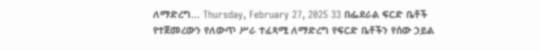ለማድረግ... Thursday, February 27, 2025 33 በፌደራል ፍርድ ቤቶች የተጀመረውን የለውጥ ሥራ ተፈጻሚ ለማድረግ የፍርድ ቤቶችን የሰው ኃይል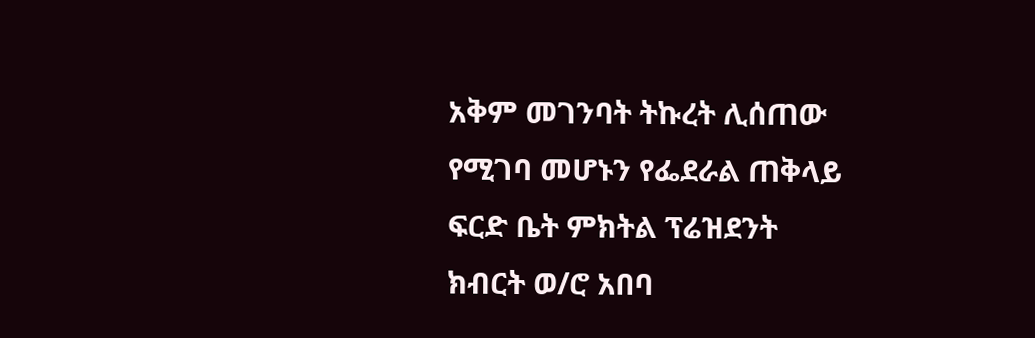አቅም መገንባት ትኩረት ሊሰጠው የሚገባ መሆኑን የፌደራል ጠቅላይ ፍርድ ቤት ምክትል ፕሬዝደንት ክብርት ወ/ሮ አበባ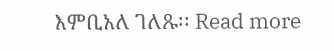እምቢአለ ገለጹ፡፡ Read more